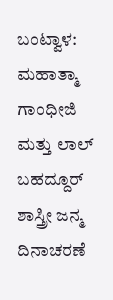ಬಂಟ್ವಾಳ: ಮಹಾತ್ಮಾ ಗಾಂಧೀಜಿ ಮತ್ತು ಲಾಲ್ ಬಹದ್ದೂರ್ ಶಾಸ್ತ್ರೀ ಜನ್ಮ ದಿನಾಚರಣೆ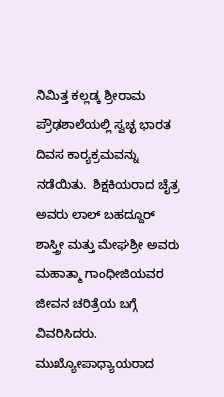ನಿಮಿತ್ತ ಕಲ್ಲಡ್ಕ ಶ್ರೀರಾಮ ಪ್ರೌಢಶಾಲೆಯಲ್ಲಿ ಸ್ವಚ್ಛ ಭಾರತ ದಿವಸ ಕಾರ‍್ಯಕ್ರಮವನ್ನು ನಡೆಯಿತು.  ಶಿಕ್ಷಕಿಯರಾದ ಚೈತ್ರ ಅವರು ಲಾಲ್ ಬಹದ್ದೂರ್ ಶಾಸ್ತ್ರೀ ಮತ್ತು ಮೇಘಶ್ರೀ ಅವರು ಮಹಾತ್ಮಾ ಗಾಂಧೀಜಿಯವರ ಜೀವನ ಚರಿತ್ರೆಯ ಬಗ್ಗೆ ವಿವರಿಸಿದರು.   ಮುಖ್ಯೋಪಾಧ್ಯಾಯರಾದ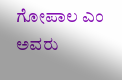ಗೋಪಾಲ ಎಂ ಅವರು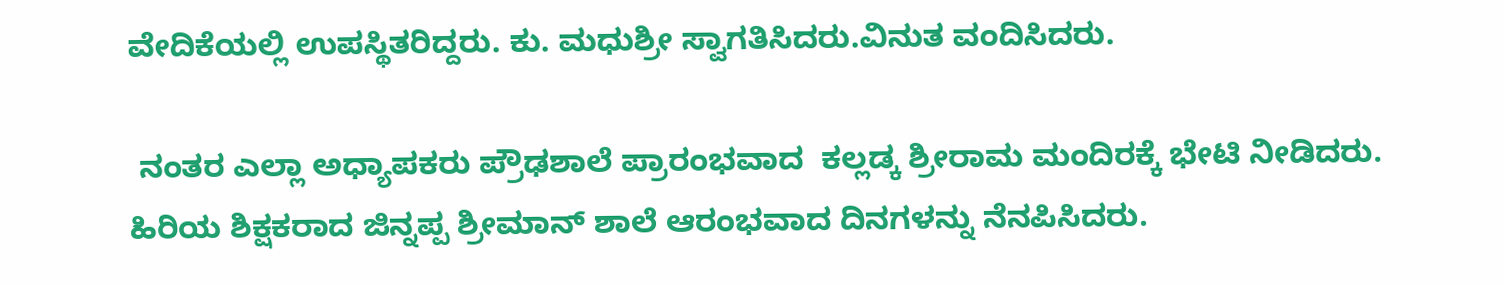ವೇದಿಕೆಯಲ್ಲಿ ಉಪಸ್ಥಿತರಿದ್ದರು. ಕು. ಮಧುಶ್ರೀ ಸ್ವಾಗತಿಸಿದರು.ವಿನುತ ವಂದಿಸಿದರು.

 ನಂತರ ಎಲ್ಲಾ ಅಧ್ಯಾಪಕರು ಪ್ರೌಢಶಾಲೆ ಪ್ರಾರಂಭವಾದ  ಕಲ್ಲಡ್ಕ ಶ್ರೀರಾಮ ಮಂದಿರಕ್ಕೆ ಭೇಟಿ ನೀಡಿದರು. ಹಿರಿಯ ಶಿಕ್ಷಕರಾದ ಜಿನ್ನಪ್ಪ ಶ್ರೀಮಾನ್ ಶಾಲೆ ಆರಂಭವಾದ ದಿನಗಳನ್ನು ನೆನಪಿಸಿದರು.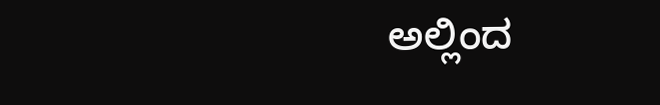ಅಲ್ಲಿಂದ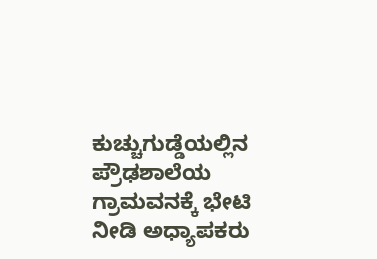ಕುಚ್ಚುಗುಡ್ಡೆಯಲ್ಲಿನ ಪ್ರೌಢಶಾಲೆಯ ಗ್ರಾಮವನಕ್ಕೆ ಭೇಟಿ ನೀಡಿ ಅಧ್ಯಾಪಕರು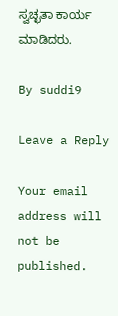ಸ್ವಚ್ಛತಾ ಕಾರ್ಯ ಮಾಡಿದರು.

By suddi9

Leave a Reply

Your email address will not be published.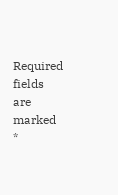Required fields are marked *